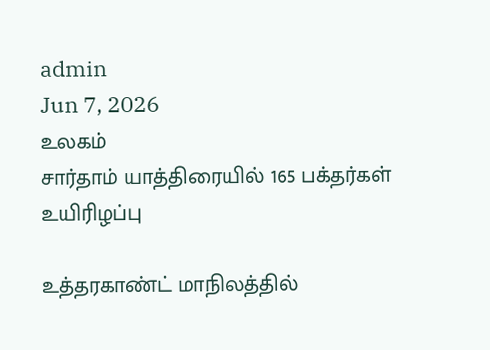admin
Jun 7, 2026
உலகம்
சார்தாம் யாத்திரையில் 165 பக்தர்கள் உயிரிழப்பு

உத்தரகாண்ட் மாநிலத்தில்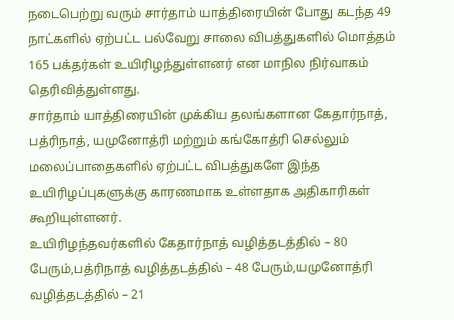நடைபெற்று வரும் சார்தாம் யாத்திரையின் போது கடந்த 49 நாட்களில் ஏற்பட்ட பல்வேறு சாலை விபத்துகளில் மொத்தம் 165 பக்தர்கள் உயிரிழந்துள்ளனர் என மாநில நிர்வாகம் தெரிவித்துள்ளது.
சார்தாம் யாத்திரையின் முக்கிய தலங்களான கேதார்நாத், பத்ரிநாத், யமுனோத்ரி மற்றும் கங்கோத்ரி செல்லும் மலைப்பாதைகளில் ஏற்பட்ட விபத்துகளே இந்த உயிரிழப்புகளுக்கு காரணமாக உள்ளதாக அதிகாரிகள் கூறியுள்ளனர்.
உயிரிழந்தவர்களில் கேதார்நாத் வழித்தடத்தில் – 80 பேரும்,பத்ரிநாத் வழித்தடத்தில் – 48 பேரும்,யமுனோத்ரி வழித்தடத்தில் – 21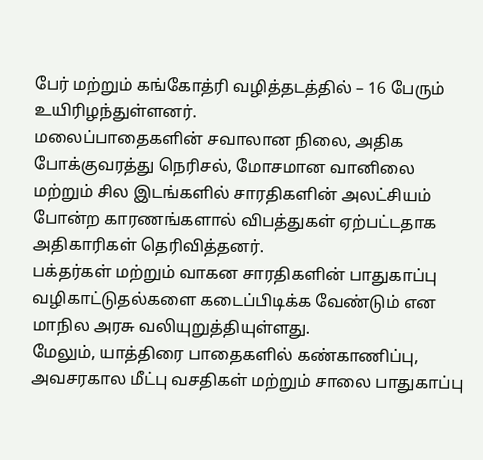பேர் மற்றும் கங்கோத்ரி வழித்தடத்தில் – 16 பேரும் உயிரிழந்துள்ளனர்.
மலைப்பாதைகளின் சவாலான நிலை, அதிக போக்குவரத்து நெரிசல், மோசமான வானிலை மற்றும் சில இடங்களில் சாரதிகளின் அலட்சியம் போன்ற காரணங்களால் விபத்துகள் ஏற்பட்டதாக அதிகாரிகள் தெரிவித்தனர்.
பக்தர்கள் மற்றும் வாகன சாரதிகளின் பாதுகாப்பு வழிகாட்டுதல்களை கடைப்பிடிக்க வேண்டும் என மாநில அரசு வலியுறுத்தியுள்ளது.
மேலும், யாத்திரை பாதைகளில் கண்காணிப்பு, அவசரகால மீட்பு வசதிகள் மற்றும் சாலை பாதுகாப்பு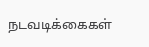நடவடிக்கைகள்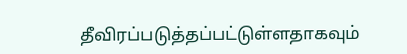தீவிரப்படுத்தப்பட்டுள்ளதாகவும்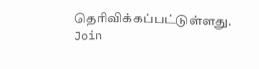தெரிவிக்கப்பட்டுள்ளது.
Join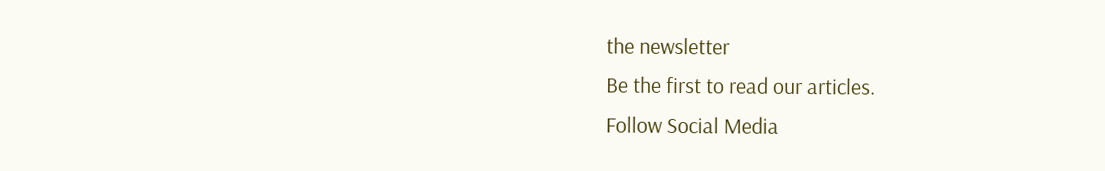the newsletter
Be the first to read our articles.
Follow Social Media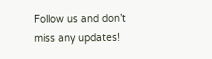Follow us and don’t miss any updates!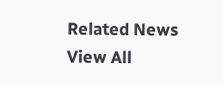Related News
View All